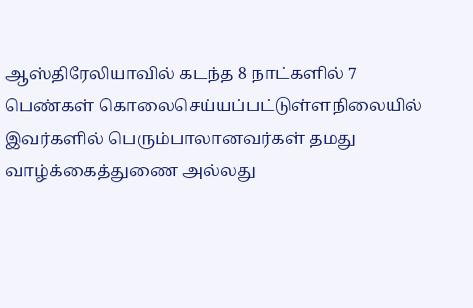ஆஸ்திரேலியாவில் கடந்த 8 நாட்களில் 7 பெண்கள் கொலைசெய்யப்பட்டுள்ளநிலையில் இவர்களில் பெரும்பாலானவர்கள் தமது வாழ்க்கைத்துணை அல்லது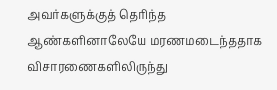அவர்களுக்குத் தெரிந்த ஆண்களினாலேயே மரணமடைந்ததாக விசாரணைகளிலிருந்து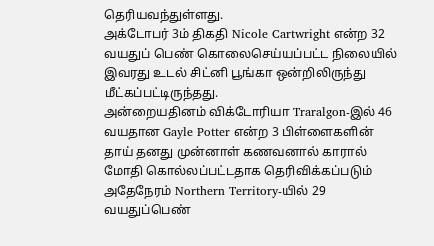தெரியவந்துள்ளது.
அக்டோபர் 3ம் திகதி Nicole Cartwright என்ற 32 வயதுப் பெண் கொலைசெய்யப்பட்ட நிலையில் இவரது உடல் சிட்னி பூங்கா ஒன்றிலிருந்து மீட்கப்பட்டிருந்தது.
அன்றையதினம் விக்டோரியா Traralgon-இல் 46 வயதான Gayle Potter என்ற 3 பிள்ளைகளின் தாய் தனது முன்னாள் கணவனால் காரால் மோதி கொல்லப்பட்டதாக தெரிவிக்கப்படும் அதேநேரம் Northern Territory-யில் 29 வயதுப்பெண்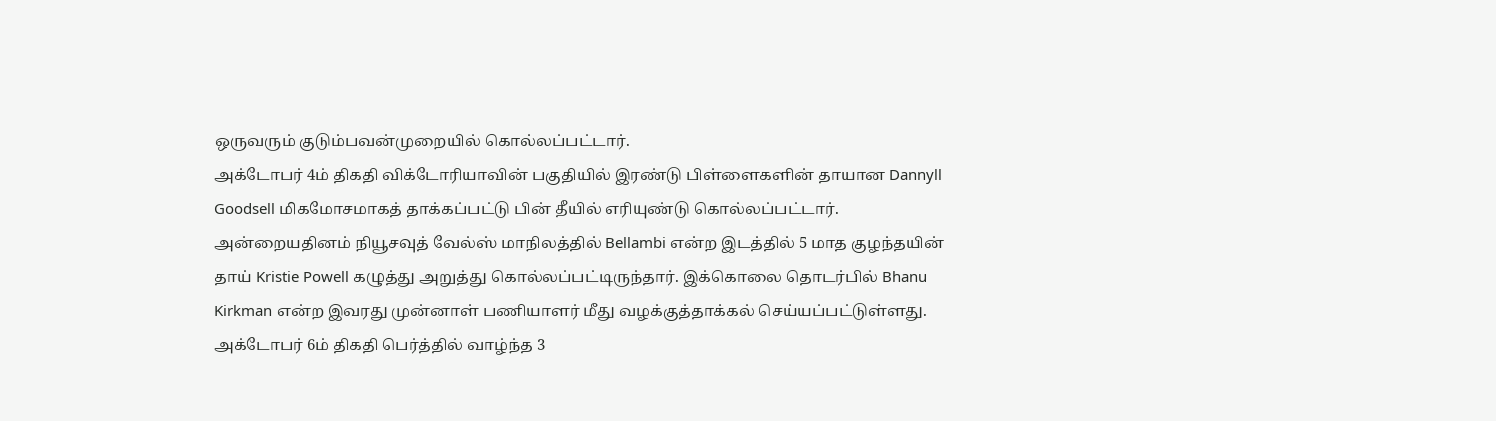ஒருவரும் குடும்பவன்முறையில் கொல்லப்பட்டார்.
அக்டோபர் 4ம் திகதி விக்டோரியாவின் பகுதியில் இரண்டு பிள்ளைகளின் தாயான Dannyll Goodsell மிகமோசமாகத் தாக்கப்பட்டு பின் தீயில் எரியுண்டு கொல்லப்பட்டார். அன்றையதினம் நியூசவுத் வேல்ஸ் மாநிலத்தில் Bellambi என்ற இடத்தில் 5 மாத குழந்தயின் தாய் Kristie Powell கழுத்து அறுத்து கொல்லப்பட்டிருந்தார். இக்கொலை தொடர்பில் Bhanu Kirkman என்ற இவரது முன்னாள் பணியாளர் மீது வழக்குத்தாக்கல் செய்யப்பட்டுள்ளது.
அக்டோபர் 6ம் திகதி பெர்த்தில் வாழ்ந்த 3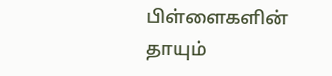பிள்ளைகளின் தாயும்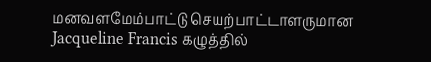மனவளமேம்பாட்டு செயற்பாட்டாளருமான Jacqueline Francis கழுத்தில்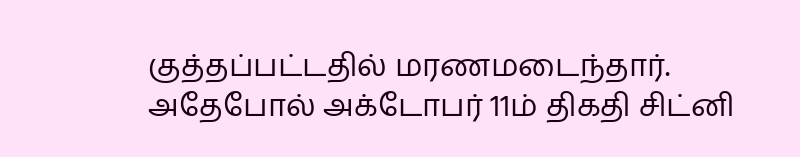குத்தப்பட்டதில் மரணமடைந்தார்.
அதேபோல் அக்டோபர் 11ம் திகதி சிட்னி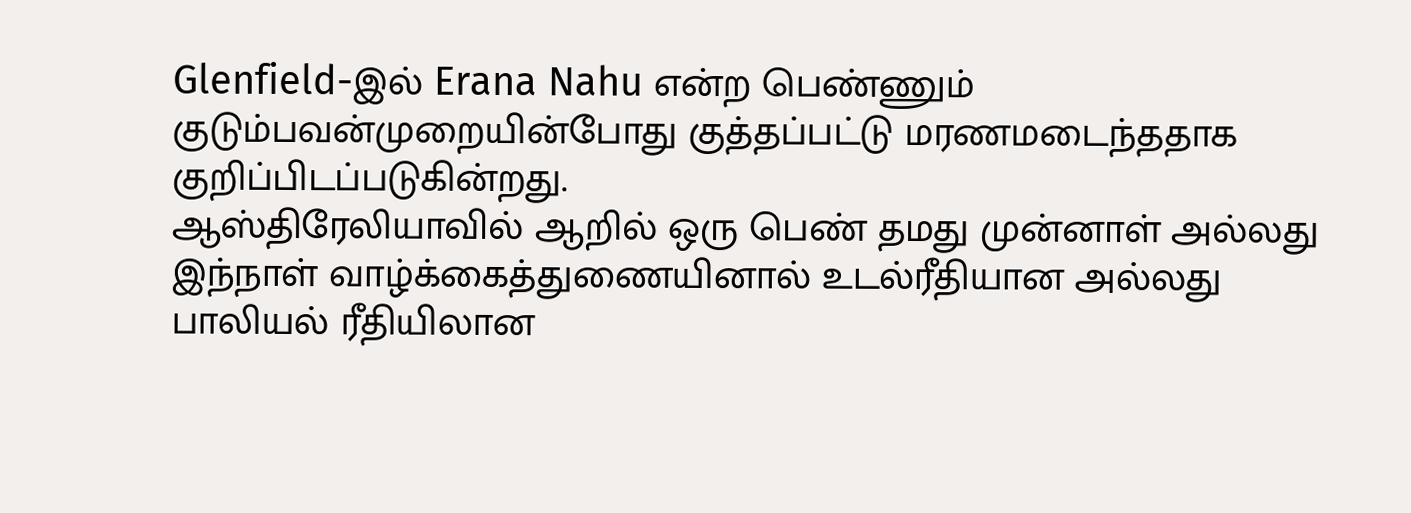Glenfield-இல் Erana Nahu என்ற பெண்ணும் குடும்பவன்முறையின்போது குத்தப்பட்டு மரணமடைந்ததாக குறிப்பிடப்படுகின்றது.
ஆஸ்திரேலியாவில் ஆறில் ஒரு பெண் தமது முன்னாள் அல்லது இந்நாள் வாழ்க்கைத்துணையினால் உடல்ரீதியான அல்லது பாலியல் ரீதியிலான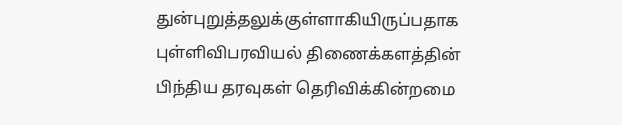துன்புறுத்தலுக்குள்ளாகியிருப்பதாக புள்ளிவிபரவியல் திணைக்களத்தின் பிந்திய தரவுகள் தெரிவிக்கின்றமை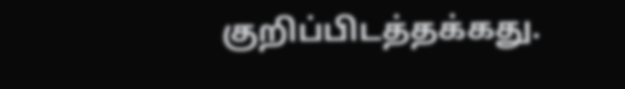குறிப்பிடத்தக்கது.